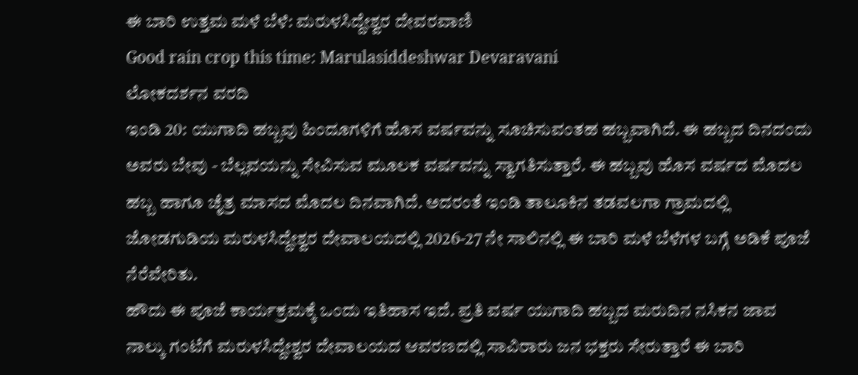ಈ ಬಾರಿ ಉತ್ತಮ ಮಳೆ ಬೆಳೆ: ಮರುಳಸಿದ್ದೇಶ್ವರ ದೇವರವಾಣಿ
Good rain crop this time: Marulasiddeshwar Devaravani
ಲೋಕದರ್ಶನ ವರದಿ
ಇಂಡಿ 20: ಯುಗಾದಿ ಹಬ್ಬವು ಹಿಂದೂಗಳಿಗೆ ಹೊಸ ವರ್ಷವನ್ನು ಸೂಚಿಸುವಂತಹ ಹಬ್ಬವಾಗಿದೆ. ಈ ಹಬ್ಬದ ದಿನದಂದು ಅವರು ಬೇವು - ಬೆಲ್ಲವಯನ್ನು ಸೇವಿಸುವ ಮೂಲಕ ವರ್ಷವನ್ನು ಸ್ವಾಗತಿಸುತ್ತಾರೆ. ಈ ಹಬ್ಬವು ಹೊಸ ವರ್ಷದ ಮೊದಲ ಹಬ್ಬ ಹಾಗೂ ಚೈತ್ರ ಮಾಸದ ಮೊದಲ ದಿನವಾಗಿದೆ. ಅದರಂತೆ ಇಂಡಿ ತಾಲೂಕಿನ ತಡವಲಗಾ ಗ್ರಾಮದಲ್ಲಿ ಜೋಡಗುಡಿಯ ಮರುಳಸಿದ್ದೇಶ್ವರ ದೇವಾಲಯದಲ್ಲಿ 2026-27 ನೇ ಸಾಲಿನಲ್ಲಿ ಈ ಬಾರಿ ಮಳೆ ಬೆಳೆಗಳ ಬಗ್ಗೆ ಅಡಿಕೆ ಪೂಜೆ ನೆರೆವೇರಿತು.
ಹೌದು ಈ ಪೂಜೆ ಕಾರ್ಯಕ್ರಮಕ್ಕೆ ಒಂದು ಇತಿಹಾಸ ಇದೆ. ಪ್ರತಿ ವರ್ಷ ಯುಗಾದಿ ಹಬ್ಬದ ಮರುದಿನ ನಸಿಕನ ಜಾವ ನಾಲ್ಕು ಗಂಟೆಗೆ ಮರುಳಸಿದ್ದೇಶ್ವರ ದೇವಾಲಯದ ಆವರಣದಲ್ಲಿ ಸಾವಿರಾರು ಜನ ಭಕ್ತರು ಸೇರುತ್ತಾರೆ ಈ ಬಾರಿ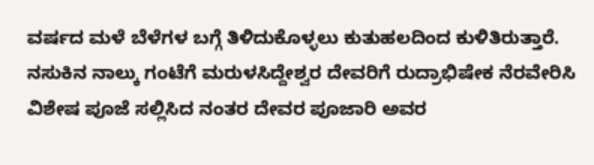ವರ್ಷದ ಮಳೆ ಬೆಳೆಗಳ ಬಗ್ಗೆ ತಿಳಿದುಕೊಳ್ಳಲು ಕುತುಹಲದಿಂದ ಕುಳಿತಿರುತ್ತಾರೆ. ನಸುಕಿನ ನಾಲ್ಕು ಗಂಟೆಗೆ ಮರುಳಸಿದ್ದೇಶ್ವರ ದೇವರಿಗೆ ರುದ್ರಾಭಿಷೇಕ ನೆರವೇರಿಸಿ ವಿಶೇಷ ಪೂಜೆ ಸಲ್ಲಿಸಿದ ನಂತರ ದೇವರ ಪೂಜಾರಿ ಅವರ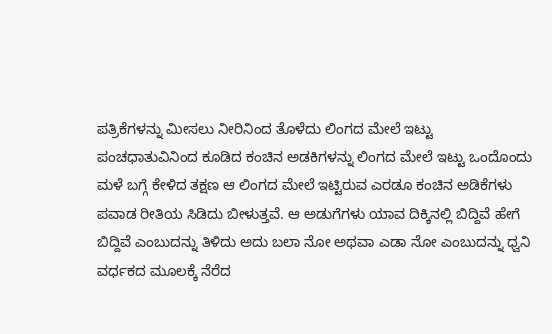ಪತ್ರಿಕೆಗಳನ್ನು ಮೀಸಲು ನೀರಿನಿಂದ ತೊಳೆದು ಲಿಂಗದ ಮೇಲೆ ಇಟ್ಟು ಪಂಚಧಾತುವಿನಿಂದ ಕೂಡಿದ ಕಂಚಿನ ಅಡಕಿಗಳನ್ನು ಲಿಂಗದ ಮೇಲೆ ಇಟ್ಟು ಒಂದೊಂದು ಮಳೆ ಬಗ್ಗೆ ಕೇಳಿದ ತಕ್ಷಣ ಆ ಲಿಂಗದ ಮೇಲೆ ಇಟ್ಟಿರುವ ಎರಡೂ ಕಂಚಿನ ಅಡಿಕೆಗಳು ಪವಾಡ ರೀತಿಯ ಸಿಡಿದು ಬೀಳುತ್ತವೆ. ಆ ಅಡುಗೆಗಳು ಯಾವ ದಿಕ್ಕಿನಲ್ಲಿ ಬಿದ್ದಿವೆ ಹೇಗೆ ಬಿದ್ದಿವೆ ಎಂಬುದನ್ನು ತಿಳಿದು ಅದು ಬಲಾ ನೋ ಅಥವಾ ಎಡಾ ನೋ ಎಂಬುದನ್ನು ಧ್ವನಿ ವರ್ಧಕದ ಮೂಲಕ್ಕೆ ನೆರೆದ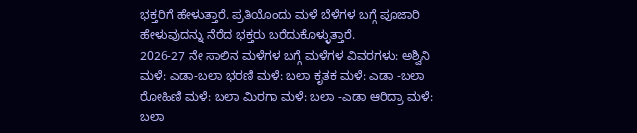ಭಕ್ತರಿಗೆ ಹೇಳುತ್ತಾರೆ. ಪ್ರತಿಯೊಂದು ಮಳೆ ಬೆಳೆಗಳ ಬಗ್ಗೆ ಪೂಜಾರಿ ಹೇಳುವುದನ್ನು ನೆರೆದ ಭಕ್ತರು ಬರೆದುಕೊಳ್ಳುತ್ತಾರೆ.
2026-27 ನೇ ಸಾಲಿನ ಮಳೆಗಳ ಬಗ್ಗೆ ಮಳೆಗಳ ವಿವರಗಳು: ಅಶ್ವಿನಿ ಮಳೆ: ಎಡಾ-ಬಲಾ ಭರಣಿ ಮಳೆ: ಬಲಾ ಕೃತಕ ಮಳೆ: ಎಡಾ -ಬಲಾ ರೋಹಿಣಿ ಮಳೆ: ಬಲಾ ಮಿರಗಾ ಮಳೆ: ಬಲಾ -ಎಡಾ ಆರಿದ್ರಾ ಮಳೆ: ಬಲಾ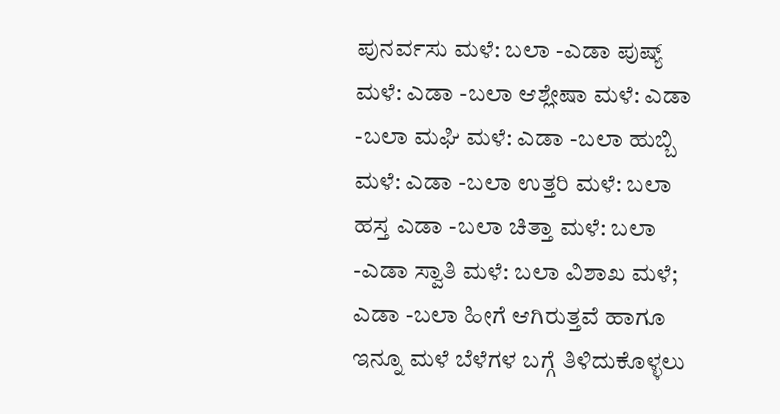ಪುನರ್ವಸು ಮಳೆ: ಬಲಾ -ಎಡಾ ಪುಷ್ಯ್ ಮಳೆ: ಎಡಾ -ಬಲಾ ಆಶ್ಲೇಷಾ ಮಳೆ: ಎಡಾ -ಬಲಾ ಮಘಿ ಮಳೆ: ಎಡಾ -ಬಲಾ ಹುಬ್ಬಿ ಮಳೆ: ಎಡಾ -ಬಲಾ ಉತ್ತರಿ ಮಳೆ: ಬಲಾ ಹಸ್ತ ಎಡಾ -ಬಲಾ ಚಿತ್ತಾ ಮಳೆ: ಬಲಾ -ಎಡಾ ಸ್ವಾತಿ ಮಳೆ: ಬಲಾ ವಿಶಾಖ ಮಳೆ; ಎಡಾ -ಬಲಾ ಹೀಗೆ ಆಗಿರುತ್ತವೆ ಹಾಗೂ ಇನ್ನೂ ಮಳೆ ಬೆಳೆಗಳ ಬಗ್ಗೆ ತಿಳಿದುಕೊಳ್ಳಲು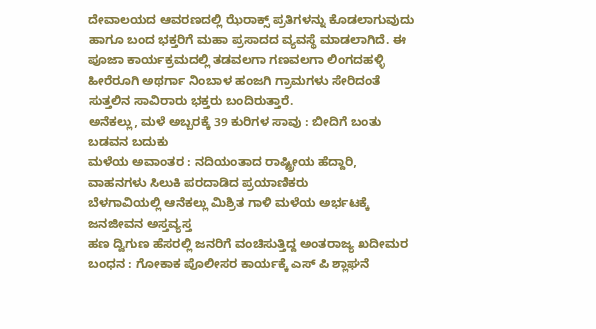ದೇವಾಲಯದ ಆವರಣದಲ್ಲಿ ಝೆರಾಕ್ಸ್ ಪ್ರತಿಗಳನ್ನು ಕೊಡಲಾಗುವುದು ಹಾಗೂ ಬಂದ ಭಕ್ತರಿಗೆ ಮಹಾ ಪ್ರಸಾದದ ವ್ಯವಸ್ಥೆ ಮಾಡಲಾಗಿದೆ. ಈ ಪೂಜಾ ಕಾರ್ಯಕ್ರಮದಲ್ಲಿ ತಡವಲಗಾ ಗಣವಲಗಾ ಲಿಂಗದಹಳ್ಳಿ ಹೀರೆರೂಗಿ ಅಥರ್ಗಾ ನಿಂಬಾಳ ಹಂಜಗಿ ಗ್ರಾಮಗಳು ಸೇರಿದಂತೆ ಸುತ್ತಲಿನ ಸಾವಿರಾರು ಭಕ್ತರು ಬಂದಿರುತ್ತಾರೆ.
ಅನೆಕಲ್ಲು, ಮಳೆ ಅಬ್ಬರಕ್ಕೆ 39 ಕುರಿಗಳ ಸಾವು : ಬೀದಿಗೆ ಬಂತು ಬಡವನ ಬದುಕು
ಮಳೆಯ ಅವಾಂತರ : ನದಿಯಂತಾದ ರಾಷ್ಟ್ರೀಯ ಹೆದ್ದಾರಿ, ವಾಹನಗಳು ಸಿಲುಕಿ ಪರದಾಡಿದ ಪ್ರಯಾಣಿಕರು
ಬೆಳಗಾವಿಯಲ್ಲಿ ಆನೆಕಲ್ಲು ಮಿಶ್ರಿತ ಗಾಳಿ ಮಳೆಯ ಅರ್ಭಟಕ್ಕೆ ಜನಜೀವನ ಅಸ್ತವ್ಯಸ್ತ
ಹಣ ದ್ವಿಗುಣ ಹೆಸರಲ್ಲಿ ಜನರಿಗೆ ವಂಚಿಸುತ್ತಿದ್ದ ಅಂತರಾಜ್ಯ ಖದೀಮರ ಬಂಧನ : ಗೋಕಾಕ ಪೊಲೀಸರ ಕಾರ್ಯಕ್ಕೆ ಎಸ್ ಪಿ ಶ್ಲಾಘನೆ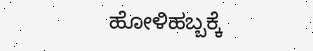ಹೋಳಿಹಬ್ಬಕ್ಕೆ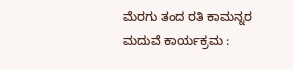ಮೆರಗು ತಂದ ರತಿ ಕಾಮನ್ನರ ಮದುವೆ ಕಾರ್ಯಕ್ರಮ :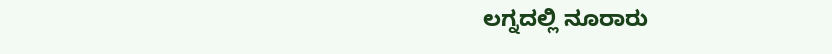ಲಗ್ನದಲ್ಲಿ ನೂರಾರು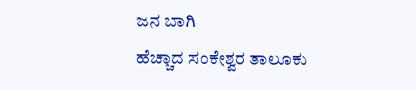ಜನ ಬಾಗಿ
ಹೆಚ್ಚಾದ ಸಂಕೇಶ್ವರ ತಾಲೂಕು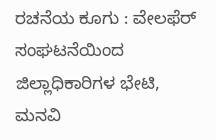ರಚನೆಯ ಕೂಗು : ವೇಲಫೆರ್ ಸಂಘಟನೆಯಿಂದ ಜಿಲ್ಲಾಧಿಕಾರಿಗಳ ಭೇಟಿ, ಮನವಿ